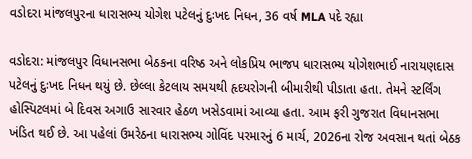વડોદરા માંજલપુરના ધારાસભ્ય યોગેશ પટેલનું દુઃખદ નિધન, 36 વર્ષ MLA પદે રહ્યા

વડોદરા: માંજલપુર વિધાનસભા બેઠકના વરિષ્ઠ અને લોકપ્રિય ભાજપ ધારાસભ્ય યોગેશભાઈ નારાયણદાસ પટેલનું દુઃખદ નિધન થયું છે. છેલ્લા કેટલાય સમયથી હૃદયરોગની બીમારીથી પીડાતા હતા. તેમને સ્ટર્લિંગ હોસ્પિટલમાં બે દિવસ અગાઉ સારવાર હેઠળ ખસેડવામાં આવ્યા હતા. આમ ફરી ગુજરાત વિધાનસભા ખંડિત થઈ છે. આ પહેલાં ઉમરેઠના ધારાસભ્ય ગોવિંદ પરમારનું 6 માર્ચ, 2026ના રોજ અવસાન થતાં બેઠક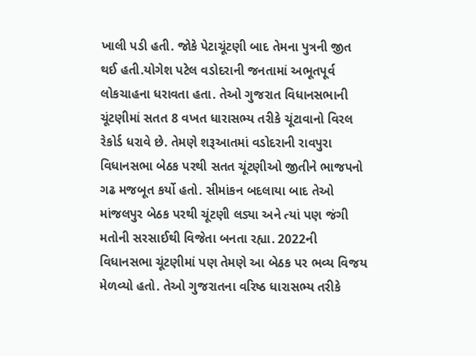ખાલી પડી હતી. જોકે પેટાચૂંટણી બાદ તેમના પુત્રની જીત થઈ હતી.યોગેશ પટેલ વડોદરાની જનતામાં અભૂતપૂર્વ લોકચાહના ધરાવતા હતા. તેઓ ગુજરાત વિધાનસભાની ચૂંટણીમાં સતત 8 વખત ધારાસભ્ય તરીકે ચૂંટાવાનો વિરલ રેકોર્ડ ધરાવે છે. તેમણે શરૂઆતમાં વડોદરાની રાવપુરા વિધાનસભા બેઠક પરથી સતત ચૂંટણીઓ જીતીને ભાજપનો ગઢ મજબૂત કર્યો હતો. સીમાંકન બદલાયા બાદ તેઓ માંજલપુર બેઠક પરથી ચૂંટણી લડ્યા અને ત્યાં પણ જંગી મતોની સરસાઈથી વિજેતા બનતા રહ્યા. 2022ની વિધાનસભા ચૂંટણીમાં પણ તેમણે આ બેઠક પર ભવ્ય વિજય મેળવ્યો હતો. તેઓ ગુજરાતના વરિષ્ઠ ધારાસભ્ય તરીકે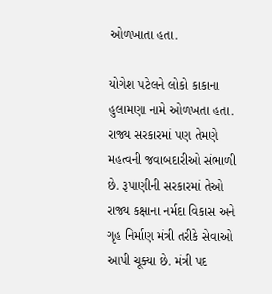ઓળખાતા હતા.

યોગેશ પટેલને લોકો કાકાના હુલામણા નામે ઓળખતા હતા. રાજ્ય સરકારમાં પણ તેમણે મહત્વની જવાબદારીઓ સંભાળી છે. રૂપાણીની સરકારમાં તેઓ રાજ્ય કક્ષાના નર્મદા વિકાસ અને ગૃહ નિર્માણ મંત્રી તરીકે સેવાઓ આપી ચૂક્યા છે. મંત્રી પદ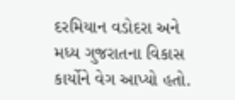દરમિયાન વડોદરા અને મધ્ય ગુજરાતના વિકાસ કાર્યોને વેગ આપ્યો હતો.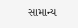સામાન્ય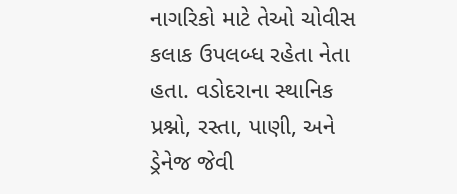નાગરિકો માટે તેઓ ચોવીસ કલાક ઉપલબ્ધ રહેતા નેતા હતા. વડોદરાના સ્થાનિક પ્રશ્નો, રસ્તા, પાણી, અને ડ્રેનેજ જેવી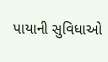પાયાની સુવિધાઓ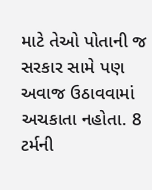માટે તેઓ પોતાની જ સરકાર સામે પણ અવાજ ઉઠાવવામાં અચકાતા નહોતા. 8 ટર્મની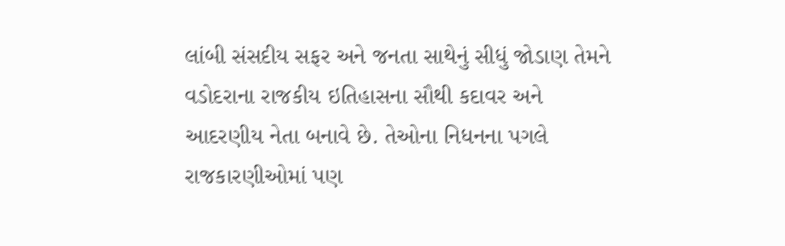લાંબી સંસદીય સફર અને જનતા સાથેનું સીધું જોડાણ તેમને વડોદરાના રાજકીય ઇતિહાસના સૌથી કદાવર અને આદરણીય નેતા બનાવે છે. તેઓના નિધનના પગલે રાજકારણીઓમાં પણ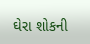ઘેરા શોકની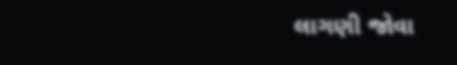લાગણી જોવા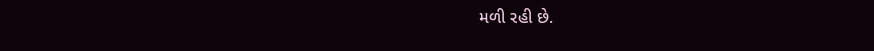મળી રહી છે.